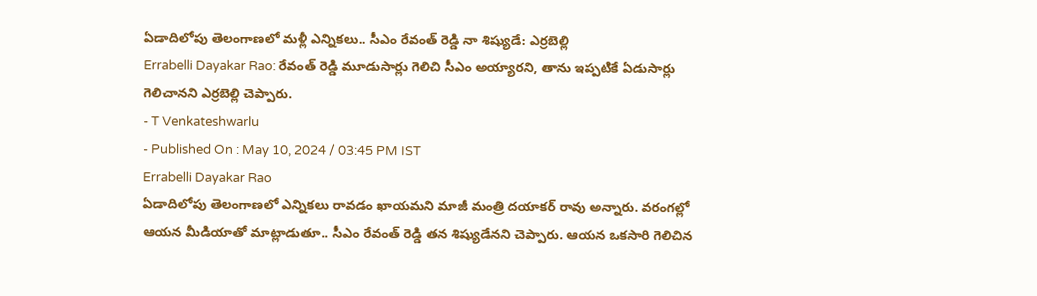ఏడాదిలోపు తెలంగాణలో మళ్లీ ఎన్నికలు.. సీఎం రేవంత్ రెడ్డి నా శిష్యుడే: ఎర్రబెల్లి
Errabelli Dayakar Rao: రేవంత్ రెడ్డి మూడుసార్లు గెలిచి సీఎం అయ్యారని, తాను ఇప్పటికే ఏడుసార్లు గెలిచానని ఎర్రబెల్లి చెప్పారు.
- T Venkateshwarlu
- Published On : May 10, 2024 / 03:45 PM IST
Errabelli Dayakar Rao
ఏడాదిలోపు తెలంగాణలో ఎన్నికలు రావడం ఖాయమని మాజీ మంత్రి దయాకర్ రావు అన్నారు. వరంగల్లో ఆయన మీడియాతో మాట్లాడుతూ.. సీఎం రేవంత్ రెడ్డి తన శిష్యుడేనని చెప్పారు. ఆయన ఒకసారి గెలిచిన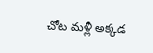చోట మళ్లీ అక్కడ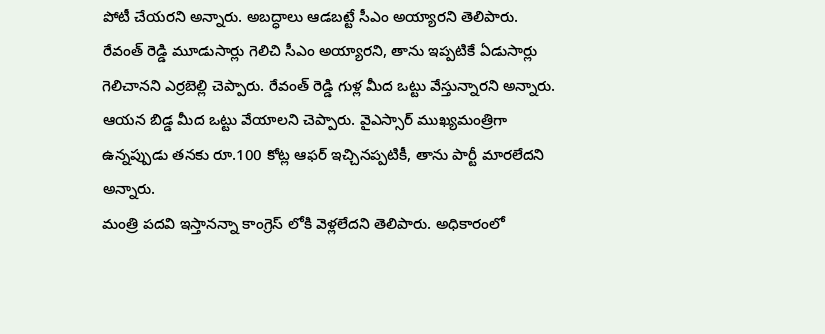పోటీ చేయరని అన్నారు. అబద్ధాలు ఆడబట్టే సీఎం అయ్యారని తెలిపారు.
రేవంత్ రెడ్డి మూడుసార్లు గెలిచి సీఎం అయ్యారని, తాను ఇప్పటికే ఏడుసార్లు గెలిచానని ఎర్రబెల్లి చెప్పారు. రేవంత్ రెడ్డి గుళ్ల మీద ఒట్టు వేస్తున్నారని అన్నారు. ఆయన బిడ్డ మీద ఒట్టు వేయాలని చెప్పారు. వైఎస్సార్ ముఖ్యమంత్రిగా ఉన్నప్పుడు తనకు రూ.100 కోట్ల ఆఫర్ ఇచ్చినప్పటికీ, తాను పార్టీ మారలేదని అన్నారు.
మంత్రి పదవి ఇస్తానన్నా కాంగ్రెస్ లోకి వెళ్లలేదని తెలిపారు. అధికారంలో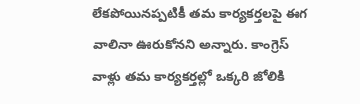లేకపోయినప్పటికీ తమ కార్యకర్తలపై ఈగ వాలినా ఊరుకోనని అన్నారు. కాంగ్రెస్ వాళ్లు తమ కార్యకర్తల్లో ఒక్కరి జోలికి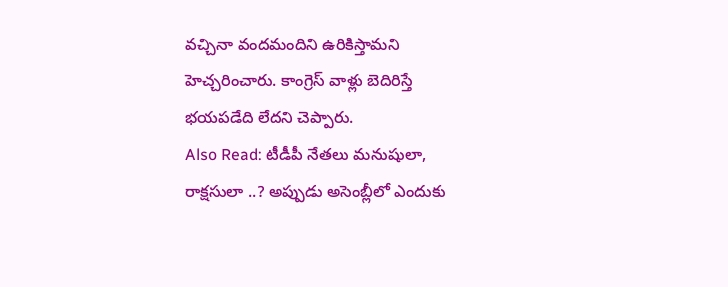వచ్చినా వందమందిని ఉరికిస్తామని హెచ్చరించారు. కాంగ్రెస్ వాళ్లు బెదిరిస్తే భయపడేది లేదని చెప్పారు.
Also Read: టీడీపీ నేతలు మనుషులా, రాక్షసులా ..? అప్పుడు అసెంబ్లీలో ఎందుకు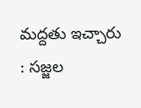మద్దతు ఇచ్చారు : సజ్జల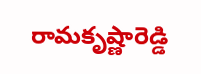రామకృష్ణారెడ్డి